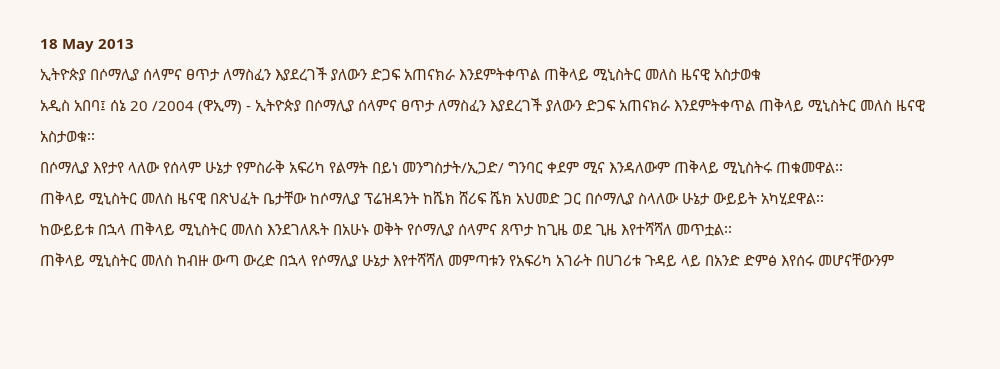18 May 2013
ኢትዮጵያ በሶማሊያ ሰላምና ፀጥታ ለማስፈን እያደረገች ያለውን ድጋፍ አጠናክራ እንደምትቀጥል ጠቅላይ ሚኒስትር መለስ ዜናዊ አስታወቁ
አዲስ አበባ፤ ሰኔ 20 /2004 (ዋኢማ) - ኢትዮጵያ በሶማሊያ ሰላምና ፀጥታ ለማስፈን እያደረገች ያለውን ድጋፍ አጠናክራ እንደምትቀጥል ጠቅላይ ሚኒስትር መለስ ዜናዊ አስታወቁ፡፡
በሶማሊያ እየታየ ላለው የሰላም ሁኔታ የምስራቅ አፍሪካ የልማት በይነ መንግስታት/ኢጋድ/ ግንባር ቀደም ሚና እንዳለውም ጠቅላይ ሚኒስትሩ ጠቁመዋል፡፡
ጠቅላይ ሚኒስትር መለስ ዜናዊ በጽህፈት ቤታቸው ከሶማሊያ ፕሬዝዳንት ከሼክ ሸሪፍ ሼክ አህመድ ጋር በሶማሊያ ስላለው ሁኔታ ውይይት አካሂደዋል፡፡
ከውይይቱ በኋላ ጠቅላይ ሚኒስትር መለስ እንደገለጹት በአሁኑ ወቅት የሶማሊያ ሰላምና ጸጥታ ከጊዜ ወደ ጊዜ እየተሻሻለ መጥቷል፡፡
ጠቅላይ ሚኒስትር መለስ ከብዙ ውጣ ውረድ በኋላ የሶማሊያ ሁኔታ እየተሻሻለ መምጣቱን የአፍሪካ አገራት በሀገሪቱ ጉዳይ ላይ በአንድ ድምፅ እየሰሩ መሆናቸውንም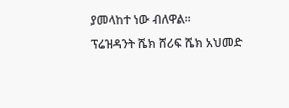ያመላከተ ነው ብለዋል፡፡
ፕሬዝዳንት ሼክ ሸሪፍ ሼክ አህመድ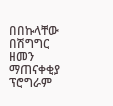በበኩላቸው በሽግግር ዘመን ማጠናቀቂያ ፕሮግራም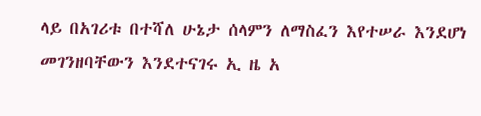ላይ በአገሪቱ በተሻለ ሁኔታ ሰላምን ለማስፈን እየተሠራ እንደሆነ መገንዘባቸውን እንደተናገሩ ኢ ዜ አ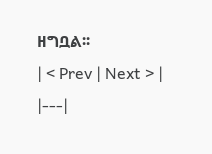ዘግቧል፡፡
| < Prev | Next > |
|---|